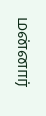மன்னார்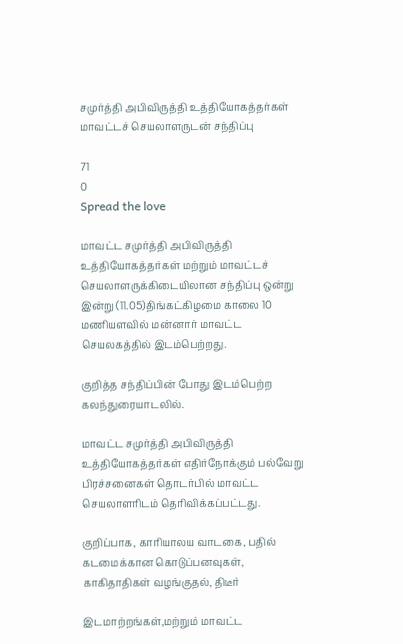சமுர்த்தி அபிவிருத்தி உத்தியோகத்தர்கள் மாவட்டச் செயலாளருடன் சந்திப்பு

71
0
Spread the love

மாவட்ட சமுர்த்தி அபிவிருத்தி உத்தியோகத்தர்கள் மற்றும் மாவட்டச் செயலாளருக்கிடையிலான சந்திப்பு ஒன்று இன்று (11.05)திங்கட்கிழமை காலை 10 மணியளவில் மன்னார் மாவட்ட செயலகத்தில் இடம்பெற்றது.

குறித்த சந்திப்பின் போது இடம்பெற்ற கலந்துரையாடலில்.

மாவட்ட சமுர்த்தி அபிவிருத்தி உத்தியோகத்தர்கள் எதிர்நோக்கும் பல்வேறு பிரச்சனைகள் தொடர்பில் மாவட்ட செயலாளரிடம் தெரிவிக்கப்பட்டது.

குறிப்பாக, காரியாலய வாடகை, பதில் கடமைக்கான கொடுப்பனவுகள், காகிதாதிகள் வழங்குதல், திடீர்

இடமாற்றங்கள்,மற்றும் மாவட்ட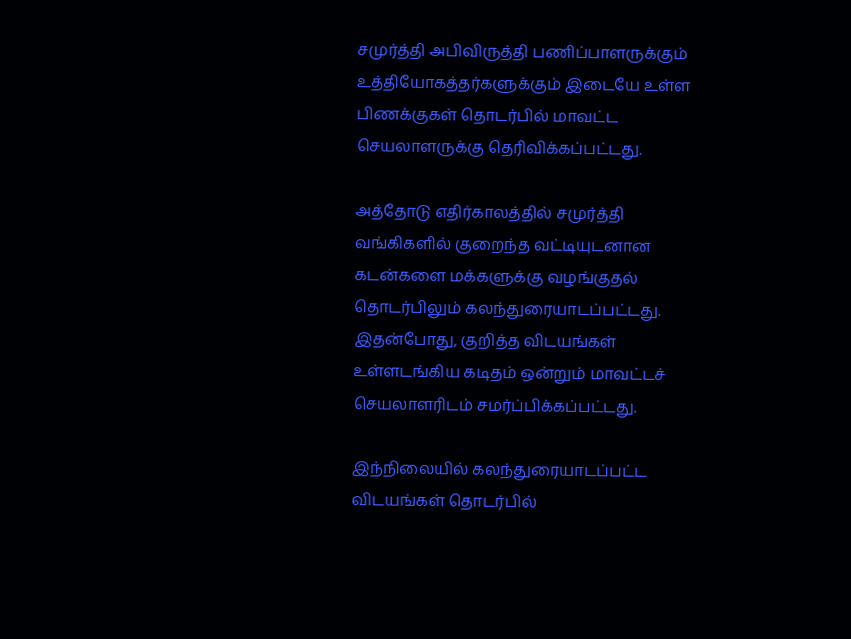சமுர்த்தி அபிவிருத்தி பணிப்பாளருக்கும் உத்தியோகத்தர்களுக்கும் இடையே உள்ள பிணக்குகள் தொடர்பில் மாவட்ட செயலாளருக்கு தெரிவிக்கப்பட்டது.

அத்தோடு எதிர்காலத்தில் சமுர்த்தி வங்கிகளில் குறைந்த வட்டியுடனான கடன்களை மக்களுக்கு வழங்குதல் தொடர்பிலும் கலந்துரையாடப்பட்டது. இதன்போது, குறித்த விடயங்கள் உள்ளடங்கிய கடிதம் ஒன்றும் மாவட்டச் செயலாளரிடம் சமர்ப்பிக்கப்பட்டது.

இந்நிலையில் கலந்துரையாடப்பட்ட விடயங்கள் தொடர்பில்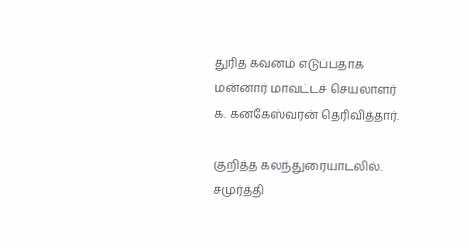துரித கவனம் எடுப்பதாக மன்னார் மாவட்டச் செயலாளர் க. கனகேஸ்வரன் தெரிவித்தார்.

குறித்த கலந்துரையாடலில். சமுர்த்தி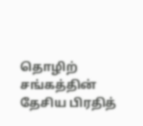தொழிற் சங்கத்தின் தேசிய பிரதித்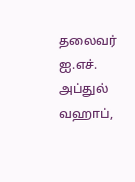தலைவர் ஐ.எச். அப்துல் வஹாப்,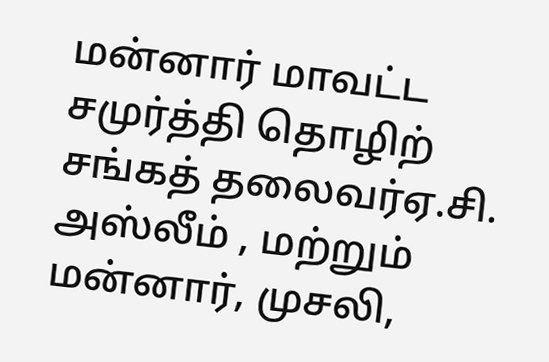மன்னார் மாவட்ட சமுர்த்தி தொழிற் சங்கத் தலைவர்ஏ.சி. அஸ்லீம் , மற்றும் மன்னார், முசலி,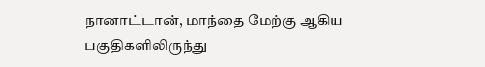நானாட்டான், மாந்தை மேற்கு ஆகிய பகுதிகளிலிருந்து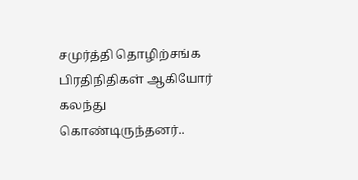சமுர்த்தி தொழிற்சங்க பிரதிநிதிகள் ஆகியோர் கலந்து கொண்டிருந்தனர்..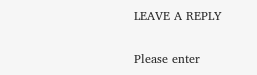LEAVE A REPLY

Please enter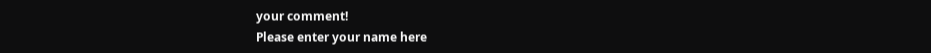your comment!
Please enter your name here